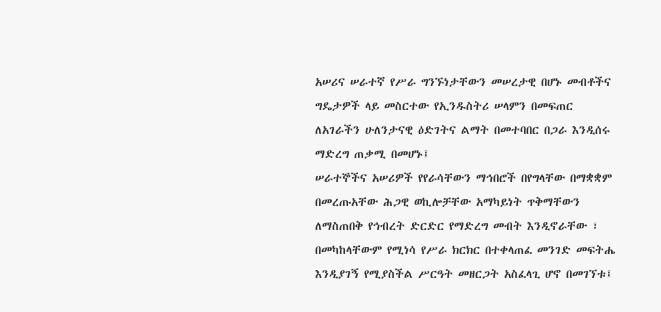አሠሪና ሠራተኛ የሥራ ግንኙነታቸውን መሠረታዊ በሆኑ መብቶችና ግዴታዎች ላይ መስርተው የኢንዱስትሪ ሠላምን በመፍጠር ለአገራችን ሁለንታናዊ ዕድገትና ልማት በመተባበር በጋራ እንዲሰሩ ማድረግ ጠቃሚ በመሆኑ፤
ሠራተኞችና አሠሪዎች የየራሳቸውን ማኅበሮች በየግላቸው በማቋቋም በመረጡአቸው ሕጋዊ ወኪሎቻቸው አማካይነት ጥቅማቸውን ለማስጠበቅ የኅብረት ድርድር የማድረግ መብት እንዲኖራቸው ፣ በመካከላቸውም የሚነሳ የሥራ ክርክር በተቀላጠፈ መንገድ መፍትሔ እንዲያገኝ የሚያስችል ሥርዓት መዘርጋት አስፈላጊ ሆኖ በመገኘቱ፤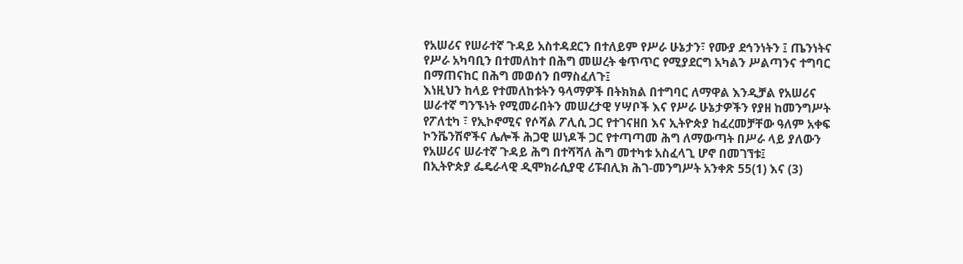የአሠሪና የሠራተኛ ጉዳይ አስተዳደርን በተለይም የሥራ ሁኔታን፣ የሙያ ደኅንነትን ፤ ጤንነትና የሥራ አካባቢን በተመለከተ በሕግ መሠረት ቁጥጥር የሚያደርግ አካልን ሥልጣንና ተግባር በማጠናከር በሕግ መወሰን በማስፈለጉ፤
እነዚህን ከላይ የተመለከቱትን ዓላማዎች በትክክል በተግባር ለማዋል እንዲቻል የአሠሪና ሠራተኛ ግንኙነት የሚመራበትን መሠረታዊ ሃሣቦች እና የሥራ ሁኔታዎችን የያዘ ከመንግሥት የፖለቲካ ፣ የኢኮኖሚና የሶሻል ፖሊሲ ጋር የተገናዘበ እና ኢትዮጵያ ከፈረመቻቸው ዓለም አቀፍ ኮንቬንሽኖችና ሌሎች ሕጋዊ ሠነዶች ጋር የተጣጣመ ሕግ ለማውጣት በሥራ ላይ ያለውን የአሠሪና ሠራተኛ ጉዳይ ሕግ በተሻሻለ ሕግ መተካቱ አስፈላጊ ሆኖ በመገኘቱ፤
በኢትዮጵያ ፌዴራላዊ ዲሞክራሲያዊ ሪፑብሊክ ሕገ-መንግሥት አንቀጽ 55(1) እና (3)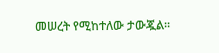መሠረት የሚከተለው ታውጇል።